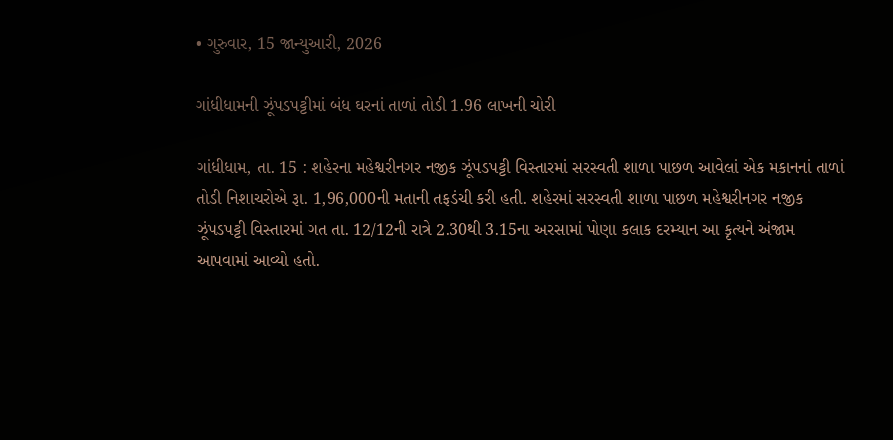• ગુરુવાર, 15 જાન્યુઆરી, 2026

ગાંધીધામની ઝૂંપડપટ્ટીમાં બંધ ઘરનાં તાળાં તોડી 1.96 લાખની ચોરી

ગાંધીધામ, તા. 15 : શહેરના મહેશ્વરીનગર નજીક ઝૂંપડપટ્ટી વિસ્તારમાં સરસ્વતી શાળા પાછળ આવેલાં એક મકાનનાં તાળાં તોડી નિશાચરોએ રૂા. 1,96,000ની મતાની તફડંચી કરી હતી. શહેરમાં સરસ્વતી શાળા પાછળ મહેશ્વરીનગર નજીક ઝૂંપડપટ્ટી વિસ્તારમાં ગત તા. 12/12ની રાત્રે 2.30થી 3.15ના અરસામાં પોણા કલાક દરમ્યાન આ કૃત્યને અંજામ આપવામાં આવ્યો હતો.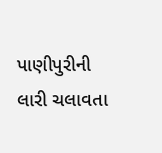પાણીપુરીની લારી ચલાવતા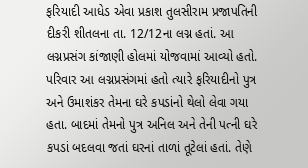ફરિયાદી આધેડ એવા પ્રકાશ તુલસીરામ પ્રજાપતિની દીકરી શીતલના તા. 12/12ના લગ્ન હતાં. આ લગ્નપ્રસંગ કાંજાણી હોલમાં યોજવામાં આવ્યો હતો. પરિવાર આ લગ્નપ્રસંગમાં હતો ત્યારે ફરિયાદીનો પુત્ર અને ઉમાશંકર તેમના ઘરે કપડાંનો થેલો લેવા ગયા હતા. બાદમાં તેમનો પુત્ર અનિલ અને તેની પત્ની ઘરે કપડાં બદલવા જતાં ઘરનાં તાળાં તૂટેલાં હતાં. તેણે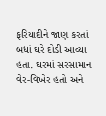ફરિયાદીને જાણ કરતાં બધાં ઘરે દોડી આવ્યા હતા. ઘરમાં સરસામાન વેર-વિખેર હતો અને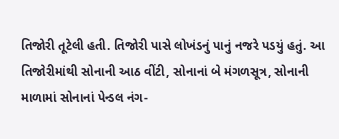તિજોરી તૂટેલી હતી. તિજોરી પાસે લોખંડનું પાનું નજરે પડયું હતું. આ તિજોરીમાંથી સોનાની આઠ વીંટી, સોનાનાં બે મંગળસૂત્ર, સોનાની માળામાં સોનાનાં પેન્ડલ નંગ-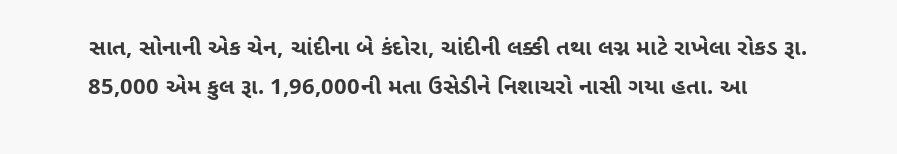સાત, સોનાની એક ચેન, ચાંદીના બે કંદોરા, ચાંદીની લક્કી તથા લગ્ન માટે રાખેલા રોકડ રૂા. 85,000 એમ કુલ રૂા. 1,96,000ની મતા ઉસેડીને નિશાચરો નાસી ગયા હતા. આ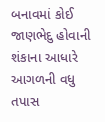બનાવમાં કોઈ જાણભેદુ હોવાની શંકાના આધારે આગળની વધુ તપાસ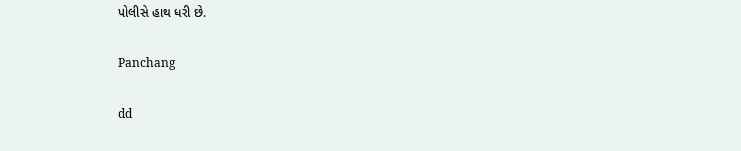પોલીસે હાથ ધરી છે.

Panchang

dd